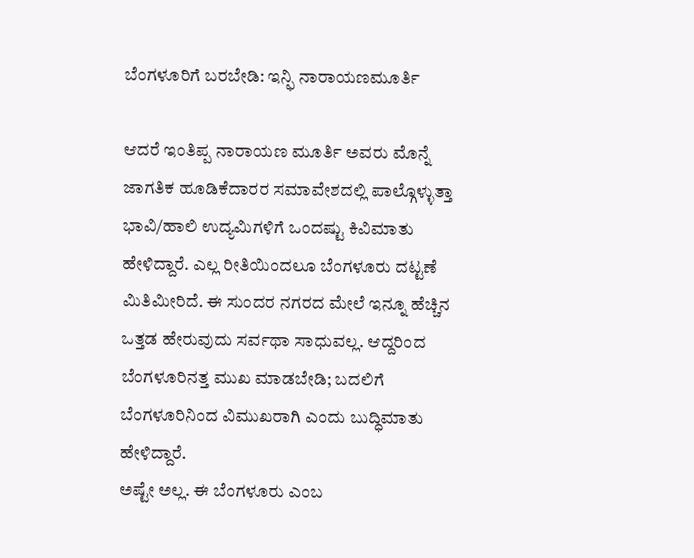ಬೆಂಗಳೂರಿಗೆ ಬರಬೇಡಿ: ಇನ್ಫಿ ನಾರಾಯಣಮೂರ್ತಿ

ಆದರೆ ಇಂತಿಪ್ಪ ನಾರಾಯಣ ಮೂರ್ತಿ ಅವರು ಮೊನ್ನೆ ಜಾಗತಿಕ ಹೂಡಿಕೆದಾರರ ಸಮಾವೇಶದಲ್ಲಿ ಪಾಲ್ಗೊಳ್ಳುತ್ತಾ ಭಾವಿ/ಹಾಲಿ ಉದ್ಯಮಿಗಳಿಗೆ ಒಂದಷ್ಟು ಕಿವಿಮಾತು ಹೇಳಿದ್ದಾರೆ. ಎಲ್ಲ ರೀತಿಯಿಂದಲೂ ಬೆಂಗಳೂರು ದಟ್ಟಣೆ ಮಿತಿಮೀರಿದೆ. ಈ ಸುಂದರ ನಗರದ ಮೇಲೆ ಇನ್ನೂ ಹೆಚ್ಚಿನ ಒತ್ತಡ ಹೇರುವುದು ಸರ್ವಥಾ ಸಾಧುವಲ್ಲ. ಆದ್ದರಿಂದ ಬೆಂಗಳೂರಿನತ್ತ ಮುಖ ಮಾಡಬೇಡಿ; ಬದಲಿಗೆ ಬೆಂಗಳೂರಿನಿಂದ ವಿಮುಖರಾಗಿ ಎಂದು ಬುದ್ಧಿಮಾತು ಹೇಳಿದ್ದಾರೆ.
ಅಷ್ಟೇ ಅಲ್ಲ. ಈ ಬೆಂಗಳೂರು ಎಂಬ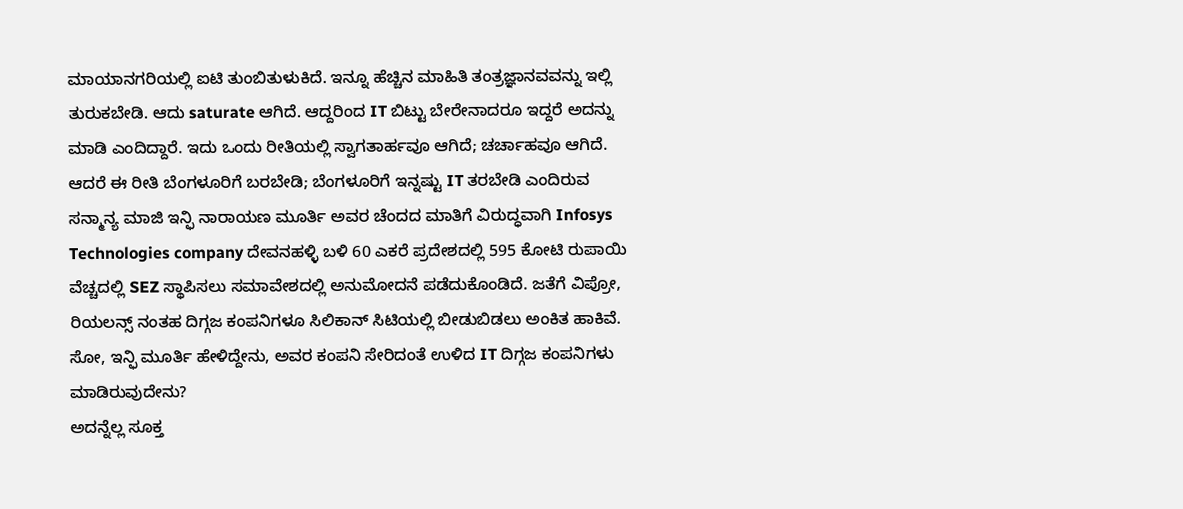ಮಾಯಾನಗರಿಯಲ್ಲಿ ಐಟಿ ತುಂಬಿತುಳುಕಿದೆ. ಇನ್ನೂ ಹೆಚ್ಚಿನ ಮಾಹಿತಿ ತಂತ್ರಜ್ಞಾನವವನ್ನು ಇಲ್ಲಿ ತುರುಕಬೇಡಿ. ಆದು saturate ಆಗಿದೆ. ಆದ್ದರಿಂದ IT ಬಿಟ್ಟು ಬೇರೇನಾದರೂ ಇದ್ದರೆ ಅದನ್ನು ಮಾಡಿ ಎಂದಿದ್ದಾರೆ. ಇದು ಒಂದು ರೀತಿಯಲ್ಲಿ ಸ್ವಾಗತಾರ್ಹವೂ ಆಗಿದೆ; ಚರ್ಚಾಹವೂ ಆಗಿದೆ.
ಆದರೆ ಈ ರೀತಿ ಬೆಂಗಳೂರಿಗೆ ಬರಬೇಡಿ; ಬೆಂಗಳೂರಿಗೆ ಇನ್ನಷ್ಟು IT ತರಬೇಡಿ ಎಂದಿರುವ ಸನ್ಮಾನ್ಯ ಮಾಜಿ ಇನ್ಫಿ ನಾರಾಯಣ ಮೂರ್ತಿ ಅವರ ಚೆಂದದ ಮಾತಿಗೆ ವಿರುದ್ಧವಾಗಿ Infosys Technologies company ದೇವನಹಳ್ಳಿ ಬಳಿ 60 ಎಕರೆ ಪ್ರದೇಶದಲ್ಲಿ 595 ಕೋಟಿ ರುಪಾಯಿ ವೆಚ್ಚದಲ್ಲಿ SEZ ಸ್ಥಾಪಿಸಲು ಸಮಾವೇಶದಲ್ಲಿ ಅನುಮೋದನೆ ಪಡೆದುಕೊಂಡಿದೆ. ಜತೆಗೆ ವಿಪ್ರೋ, ರಿಯಲನ್ಸ್ ನಂತಹ ದಿಗ್ಗಜ ಕಂಪನಿಗಳೂ ಸಿಲಿಕಾನ್ ಸಿಟಿಯಲ್ಲಿ ಬೀಡುಬಿಡಲು ಅಂಕಿತ ಹಾಕಿವೆ. ಸೋ, ಇನ್ಫಿ ಮೂರ್ತಿ ಹೇಳಿದ್ದೇನು, ಅವರ ಕಂಪನಿ ಸೇರಿದಂತೆ ಉಳಿದ IT ದಿಗ್ಗಜ ಕಂಪನಿಗಳು ಮಾಡಿರುವುದೇನು?
ಅದನ್ನೆಲ್ಲ ಸೂಕ್ತ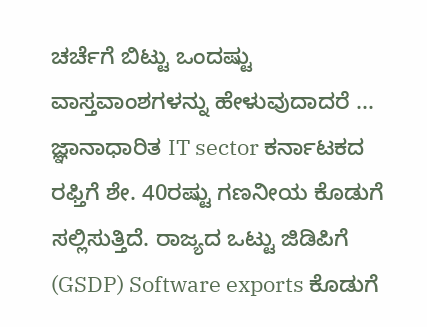ಚರ್ಚೆಗೆ ಬಿಟ್ಟು ಒಂದಷ್ಟು ವಾಸ್ತವಾಂಶಗಳನ್ನು ಹೇಳುವುದಾದರೆ ... ಜ್ಞಾನಾಧಾರಿತ IT sector ಕರ್ನಾಟಕದ ರಫ್ತಿಗೆ ಶೇ. 40ರಷ್ಟು ಗಣನೀಯ ಕೊಡುಗೆ ಸಲ್ಲಿಸುತ್ತಿದೆ. ರಾಜ್ಯದ ಒಟ್ಟು ಜಿಡಿಪಿಗೆ (GSDP) Software exports ಕೊಡುಗೆ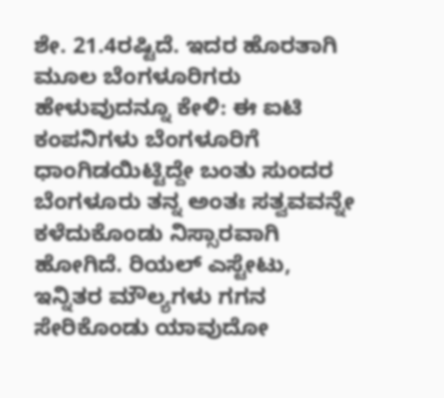ಶೇ. 21.4ರಷ್ಟಿದೆ. ಇದರ ಹೊರತಾಗಿ ಮೂಲ ಬೆಂಗಳೂರಿಗರು ಹೇಳುವುದನ್ನೂ ಕೇಳಿ: ಈ ಐಟಿ ಕಂಪನಿಗಳು ಬೆಂಗಳೂರಿಗೆ ಧಾಂಗಿಡಯಿಟ್ಟಿದ್ದೇ ಬಂತು ಸುಂದರ ಬೆಂಗಳೂರು ತನ್ನ ಅಂತಃ ಸತ್ವವವನ್ನೇ ಕಳೆದುಕೊಂಡು ನಿಸ್ಸಾರವಾಗಿ ಹೋಗಿದೆ. ರಿಯಲ್ ಎಸ್ಟೇಟು, ಇನ್ನಿತರ ಮೌಲ್ಯಗಳು ಗಗನ ಸೇರಿಕೊಂಡು ಯಾವುದೋ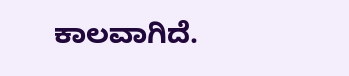ಕಾಲವಾಗಿದೆ.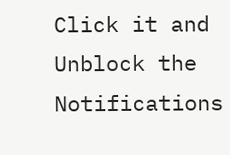Click it and Unblock the Notifications